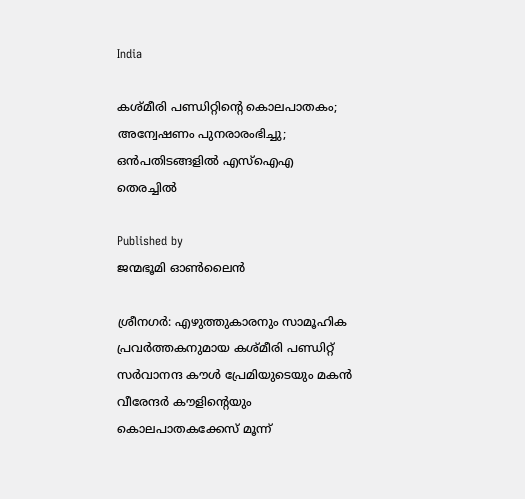India

കശ്മീരി പണ്ഡിറ്റിന്റെ കൊലപാതകം; അന്വേഷണം പുനരാരംഭിച്ചു; ഒന്‍പതിടങ്ങളില്‍ എസ്‌ഐഎ തെരച്ചില്‍

Published by
ജന്മഭൂമി ഓണ്‍ലൈന്‍

ശ്രീനഗര്‍: എഴുത്തുകാരനും സാമൂഹിക പ്രവര്‍ത്തകനുമായ കശ്മീരി പണ്ഡിറ്റ് സര്‍വാനന്ദ കൗള്‍ പ്രേമിയുടെയും മകന്‍ വീരേന്ദര്‍ കൗളിന്റെയും കൊലപാതകക്കേസ് മൂന്ന്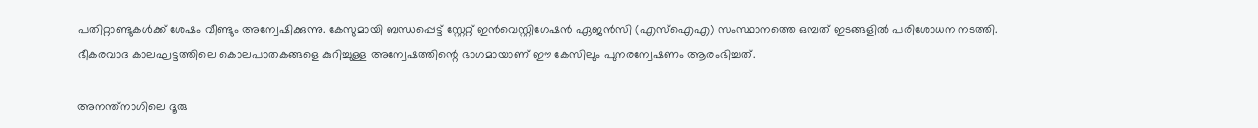പതിറ്റാണ്ടുകള്‍ക്ക് ശേഷം വീണ്ടും അന്വേഷിക്കുന്നു. കേസുമായി ബന്ധപ്പെട്ട് സ്റ്റേറ്റ് ഇന്‍വെസ്റ്റിഗേഷന്‍ ഏജന്‍സി (എസ്‌ഐഎ) സംസ്ഥാനത്തെ ഒമ്പത് ഇടങ്ങളില്‍ പരിശോധന നടത്തി. ഭീകരവാദ കാലഘട്ടത്തിലെ കൊലപാതകങ്ങളെ കുറിച്ചുള്ള അന്വേഷത്തിന്റെ ഭാഗമായാണ് ഈ കേസിലും പുനരന്വേഷണം ആരംഭിച്ചത്.

അനന്ത്‌നാഗിലെ ദൂരു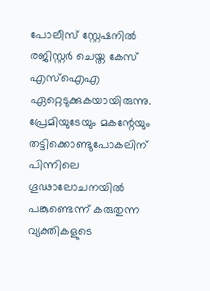പോലീസ് സ്റ്റേഷനില്‍ രജിസ്റ്റര്‍ ചെയ്ത കേസ് എസ്‌ഐഎ ഏറ്റെടുക്കുകയായിരുന്നു. പ്രേമിയുടേയും മകന്റേയും തട്ടിക്കൊണ്ടുപോകലിന് പിന്നിലെ ഗൂഢാലോചനയില്‍ പങ്കുണ്ടെന്ന് കരുതുന്ന വ്യക്തികളുടെ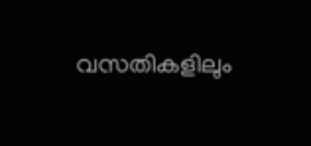വസതികളിലും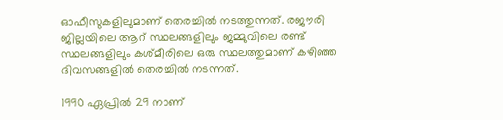ഓഫീസുകളിലുമാണ് തെരച്ചില്‍ നടത്തുന്നത്. രജൗരി ജില്ലയിലെ ആറ് സ്ഥലങ്ങളിലും ജമ്മുവിലെ രണ്ട് സ്ഥലങ്ങളിലും കശ്മീരിലെ ഒരു സ്ഥലത്തുമാണ് കഴിഞ്ഞ ദിവസങ്ങളില്‍ തെരച്ചില്‍ നടന്നത്.

1990 ഏപ്രില്‍ 29 നാണ്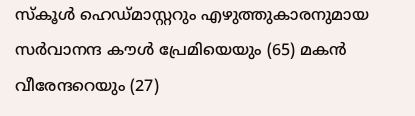സ്‌കൂള്‍ ഹെഡ്മാസ്റ്ററും എഴുത്തുകാരനുമായ സര്‍വാനന്ദ കൗള്‍ പ്രേമിയെയും (65) മകന്‍ വീരേന്ദറെയും (27)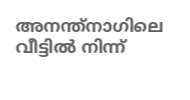അനന്ത്‌നാഗിലെ വീട്ടില്‍ നിന്ന്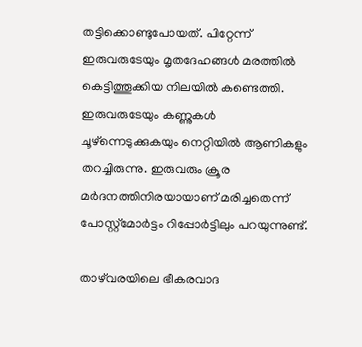തട്ടിക്കൊണ്ടുപോയത്. പിറ്റേന്ന് ഇരുവരുടേയും മൃതദേഹങ്ങള്‍ മരത്തില്‍ കെട്ടിത്തൂക്കിയ നിലയില്‍ കണ്ടെത്തി. ഇരുവരുടേയും കണ്ണുകള്‍ ചൂഴ്‌ന്നെടുക്കുകയും നെറ്റിയില്‍ ആണികളും തറച്ചിരുന്നു. ഇരുവരും ക്രൂര മര്‍ദനത്തിനിരയായാണ് മരിച്ചതെന്ന് പോസ്റ്റ്‌മോര്‍ട്ടം റിപ്പോര്‍ട്ടിലും പറയുന്നുണ്ട്.

താഴ്‌വരയിലെ ഭീകരവാദ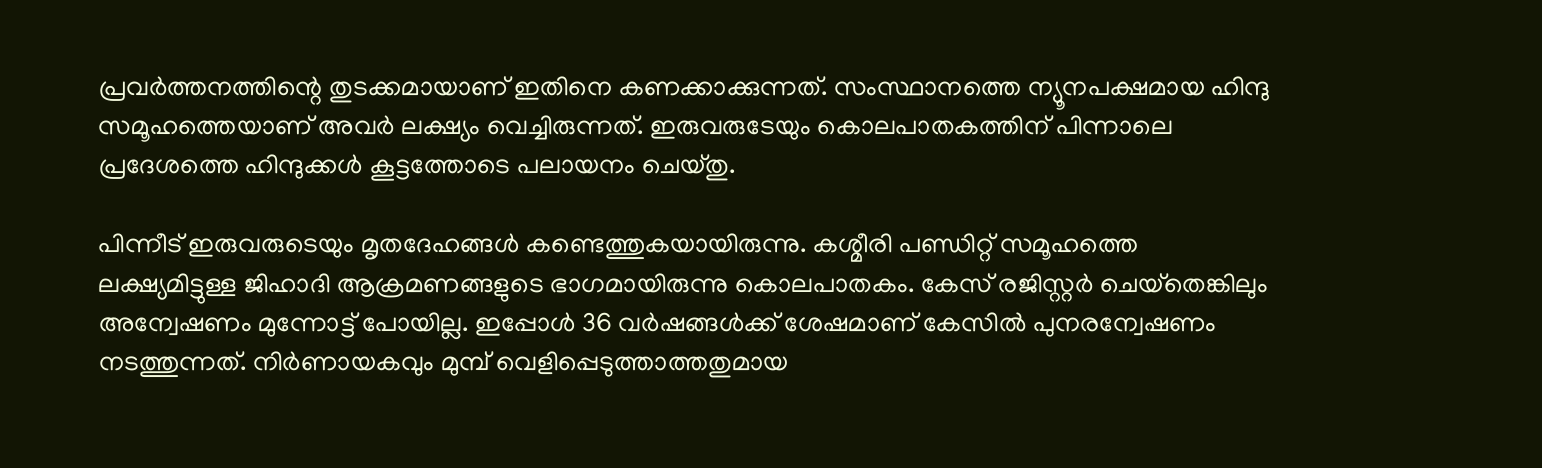പ്രവര്‍ത്തനത്തിന്റെ തുടക്കമായാണ് ഇതിനെ കണക്കാക്കുന്നത്. സംസ്ഥാനത്തെ ന്യൂനപക്ഷമായ ഹിന്ദു സമൂഹത്തെയാണ് അവര്‍ ലക്ഷ്യം വെച്ചിരുന്നത്. ഇരുവരുടേയും കൊലപാതകത്തിന് പിന്നാലെ പ്രദേശത്തെ ഹിന്ദുക്കള്‍ കൂട്ടത്തോടെ പലായനം ചെയ്തു.

പിന്നീട് ഇരുവരുടെയും മൃതദേഹങ്ങള്‍ കണ്ടെത്തുകയായിരുന്നു. കശ്മീരി പണ്ഡിറ്റ് സമൂഹത്തെ ലക്ഷ്യമിട്ടുള്ള ജിഹാദി ആക്രമണങ്ങളുടെ ഭാഗമായിരുന്നു കൊലപാതകം. കേസ് രജിസ്റ്റര്‍ ചെയ്‌തെങ്കിലും അന്വേഷണം മുന്നോട്ട് പോയില്ല. ഇപ്പോള്‍ 36 വര്‍ഷങ്ങള്‍ക്ക് ശേഷമാണ് കേസില്‍ പുനരന്വേഷണം നടത്തുന്നത്. നിര്‍ണായകവും മുമ്പ് വെളിപ്പെടുത്താത്തതുമായ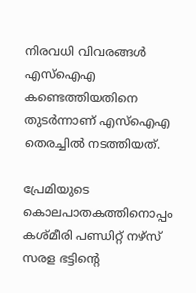നിരവധി വിവരങ്ങള്‍ എസ്ഐഎ കണ്ടെത്തിയതിനെ തുടര്‍ന്നാണ് എസ്‌ഐഎ തെരച്ചില്‍ നടത്തിയത്.

പ്രേമിയുടെ കൊലപാതകത്തിനൊപ്പം കശ്മീരി പണ്ഡിറ്റ് നഴ്സ് സരള ഭട്ടിന്റെ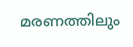മരണത്തിലും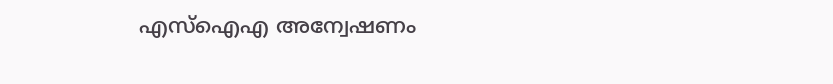എസ്‌ഐഎ അന്വേഷണം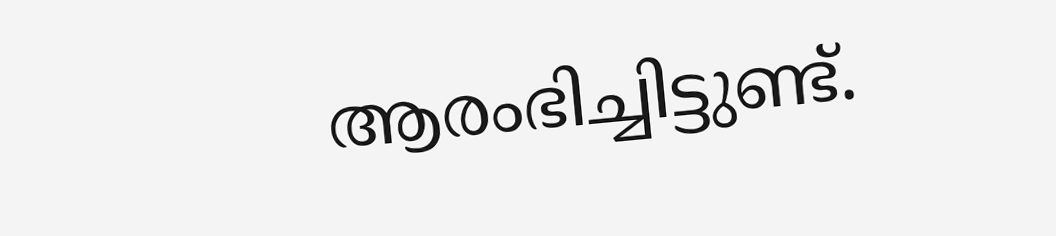ആരംഭിച്ചിട്ടുണ്ട്.